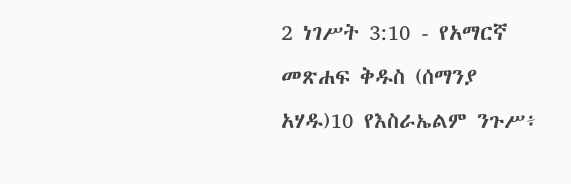2 ነገሥት 3:10 - የአማርኛ መጽሐፍ ቅዱስ (ሰማንያ አሃዱ)10 የእስራኤልም ንጉሥ፥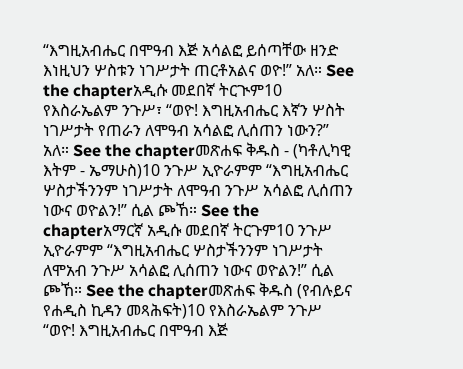“እግዚአብሔር በሞዓብ እጅ አሳልፎ ይሰጣቸው ዘንድ እነዚህን ሦስቱን ነገሥታት ጠርቶአልና ወዮ!” አለ። See the chapterአዲሱ መደበኛ ትርጒም10 የእስራኤልም ንጉሥ፣ “ወዮ! እግዚአብሔር እኛን ሦስት ነገሥታት የጠራን ለሞዓብ አሳልፎ ሊሰጠን ነውን?” አለ። See the chapterመጽሐፍ ቅዱስ - (ካቶሊካዊ እትም - ኤማሁስ)10 ንጉሥ ኢዮራምም “እግዚአብሔር ሦስታችንንም ነገሥታት ለሞዓብ ንጉሥ አሳልፎ ሊሰጠን ነውና ወዮልን!” ሲል ጮኸ። See the chapterአማርኛ አዲሱ መደበኛ ትርጉም10 ንጉሥ ኢዮራምም “እግዚአብሔር ሦስታችንንም ነገሥታት ለሞአብ ንጉሥ አሳልፎ ሊሰጠን ነውና ወዮልን!” ሲል ጮኸ። See the chapterመጽሐፍ ቅዱስ (የብሉይና የሐዲስ ኪዳን መጻሕፍት)10 የእስራኤልም ንጉሥ “ወዮ! እግዚአብሔር በሞዓብ እጅ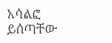አሳልፎ ይሰጣቸው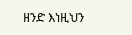ዘንድ እነዚህን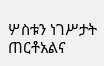ሦስቱን ነገሥታት ጠርቶአልና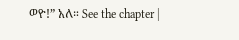ወዮ!” አለ። See the chapter |